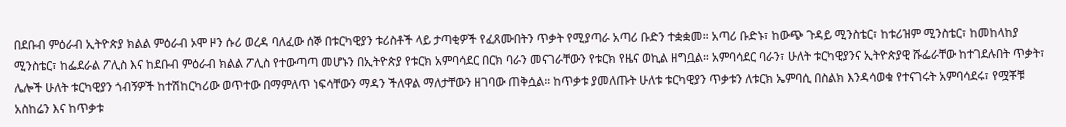በደቡብ ምዕራብ ኢትዮጵያ ክልል ምዕራብ ኦሞ ዞን ሱሪ ወረዳ ባለፈው ሰኞ በቱርካዊያን ቱሪስቶች ላይ ታጣቂዎች የፈጸሙበትን ጥቃት የሚያጣራ አጣሪ ቡድን ተቋቋመ። አጣሪ ቡድኑ፣ ከውጭ ጉዳይ ሚንስቴር፣ ከቱሪዝም ሚንስቴር፣ ከመከላከያ ሚንስቴር፣ ከፌደራል ፖሊስ እና ከደቡብ ምዕራብ ክልል ፖሊስ የተውጣጣ መሆኑን በኢትዮጵያ የቱርክ አምባሳደር በርክ ባራን መናገራቸውን የቱርክ የዜና ወኪል ዘግቧል። አምባሳደር ባራን፣ ሁለት ቱርካዊያንና ኢትዮጵያዊ ሹፌራቸው ከተገደሉበት ጥቃት፣ ሌሎች ሁለት ቱርካዊያን ጎብኝዎች ከተሽከርካሪው ወጥተው በማምለጥ ነፍሳቸውን ማዳን ችለዋል ማለታቸውን ዘገባው ጠቅሷል። ከጥቃቱ ያመለጡት ሁለቱ ቱርካዊያን ጥቃቱን ለቱርክ ኤምባሲ በስልክ እንዳሳወቁ የተናገሩት አምባሳደሩ፣ የሟቾቹ አስከሬን እና ከጥቃቱ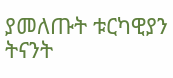ያመለጡት ቱርካዊያን ትናንት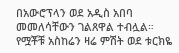በአውሮፕላን ወደ አዲስ አበባ መመለሳቸውን ገልጸዋል ተብሏል። የሟቾቹ አስከሬን ዛሬ ምሽት ወደ ቱርክዬ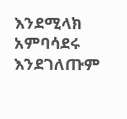እንደሚላክ አምባሳደሩ እንደገለጡም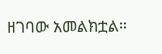ዘገባው አመልክቷል።